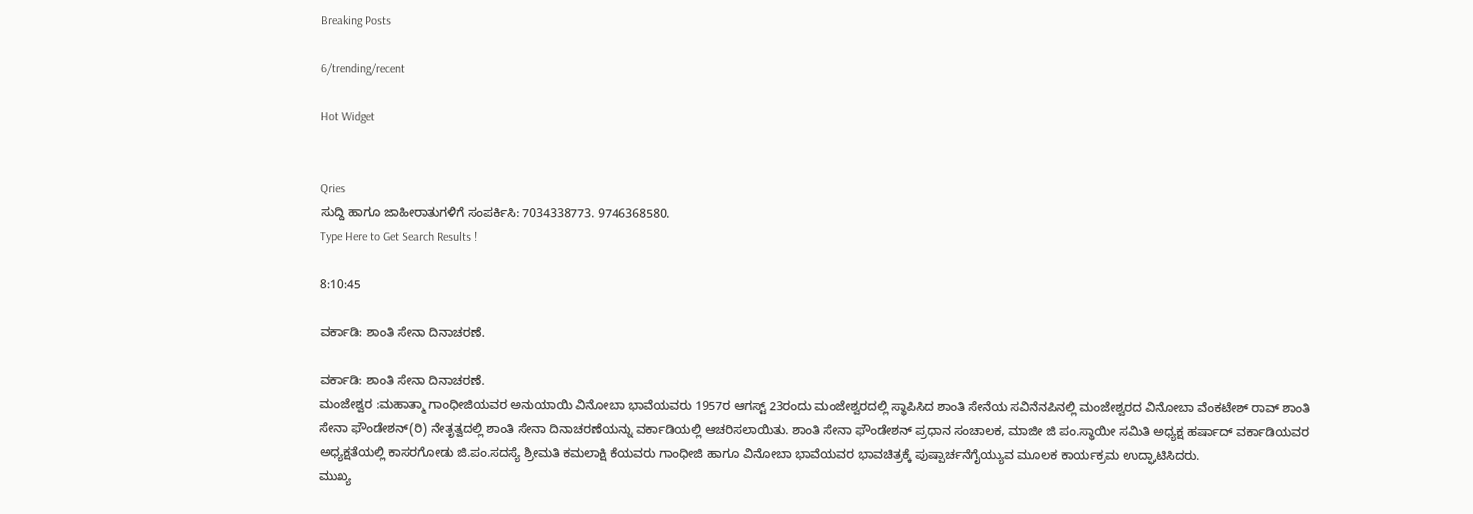Breaking Posts

6/trending/recent

Hot Widget


Qries
ಸುದ್ದಿ ಹಾಗೂ ಜಾಹೀರಾತುಗಳಿಗೆ ಸಂಪರ್ಕಿಸಿ: 7034338773. 9746368580.
Type Here to Get Search Results !

8:10:45

ವರ್ಕಾಡಿ: ಶಾಂತಿ ಸೇನಾ ದಿನಾಚರಣೆ.

ವರ್ಕಾಡಿ: ಶಾಂತಿ ಸೇನಾ ದಿನಾಚರಣೆ.
ಮಂಜೇಶ್ವರ :ಮಹಾತ್ಮಾ ಗಾಂಧೀಜಿಯವರ ಅನುಯಾಯಿ ವಿನೋಬಾ ಭಾವೆಯವರು 1957ರ ಆಗಸ್ಟ್ 23ರಂದು ಮಂಜೇಶ್ವರದಲ್ಲಿ ಸ್ಥಾಪಿಸಿದ ಶಾಂತಿ ಸೇನೆಯ ಸವಿನೆನಪಿನಲ್ಲಿ ಮಂಜೇಶ್ವರದ ವಿನೋಬಾ ವೆಂಕಟೇಶ್ ರಾವ್ ಶಾಂತಿ ಸೇನಾ ಫೌಂಡೇಶನ್(ರಿ) ನೇತೃತ್ವದಲ್ಲಿ ಶಾಂತಿ ಸೇನಾ ದಿನಾಚರಣೆಯನ್ನು ವರ್ಕಾಡಿಯಲ್ಲಿ ಆಚರಿಸಲಾಯಿತು. ಶಾಂತಿ ಸೇನಾ ಫೌಂಡೇಶನ್ ಪ್ರಧಾನ ಸಂಚಾಲಕ, ಮಾಜೀ ಜಿ ಪಂ.ಸ್ಥಾಯೀ ಸಮಿತಿ ಅಧ್ಯಕ್ಷ ಹರ್ಷಾದ್ ವರ್ಕಾಡಿಯವರ ಅಧ್ಯಕ್ಷತೆಯಲ್ಲಿ ಕಾಸರಗೋಡು ಜಿ.ಪಂ.ಸದಸ್ಯೆ ಶ್ರೀಮತಿ ಕಮಲಾಕ್ಷಿ ಕೆಯವರು ಗಾಂಧೀಜಿ ಹಾಗೂ ವಿನೋಬಾ ಭಾವೆಯವರ ಭಾವಚಿತ್ರಕ್ಕೆ ಪುಷ್ಪಾರ್ಚನೆಗೈಯ್ಯುವ ಮೂಲಕ ಕಾರ್ಯಕ್ರಮ ಉದ್ಘಾಟಿಸಿದರು.
ಮುಖ್ಯ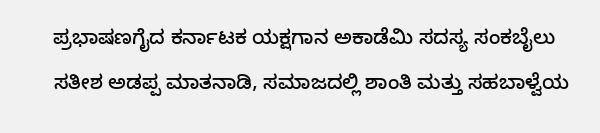ಪ್ರಭಾಷಣಗೈದ ಕರ್ನಾಟಕ ಯಕ್ಷಗಾನ ಅಕಾಡೆಮಿ ಸದಸ್ಯ ಸಂಕಬೈಲು ಸತೀಶ ಅಡಪ್ಪ ಮಾತನಾಡಿ, ಸಮಾಜದಲ್ಲಿ ಶಾಂತಿ ಮತ್ತು ಸಹಬಾಳ್ವೆಯ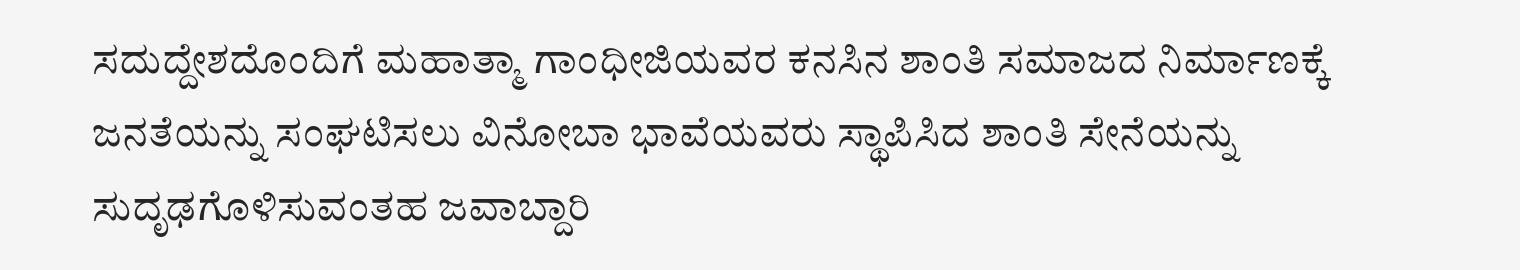ಸದುದ್ದೇಶದೊಂದಿಗೆ ಮಹಾತ್ಮಾ ಗಾಂಧೀಜಿಯವರ ಕನಸಿನ ಶಾಂತಿ ಸಮಾಜದ ನಿರ್ಮಾಣಕ್ಕೆ ಜನತೆಯನ್ನು ಸಂಘಟಿಸಲು ವಿನೋಬಾ ಭಾವೆಯವರು ಸ್ಥಾಪಿಸಿದ ಶಾಂತಿ ಸೇನೆಯನ್ನು ಸುದೃಢಗೊಳಿಸುವಂತಹ ಜವಾಬ್ದಾರಿ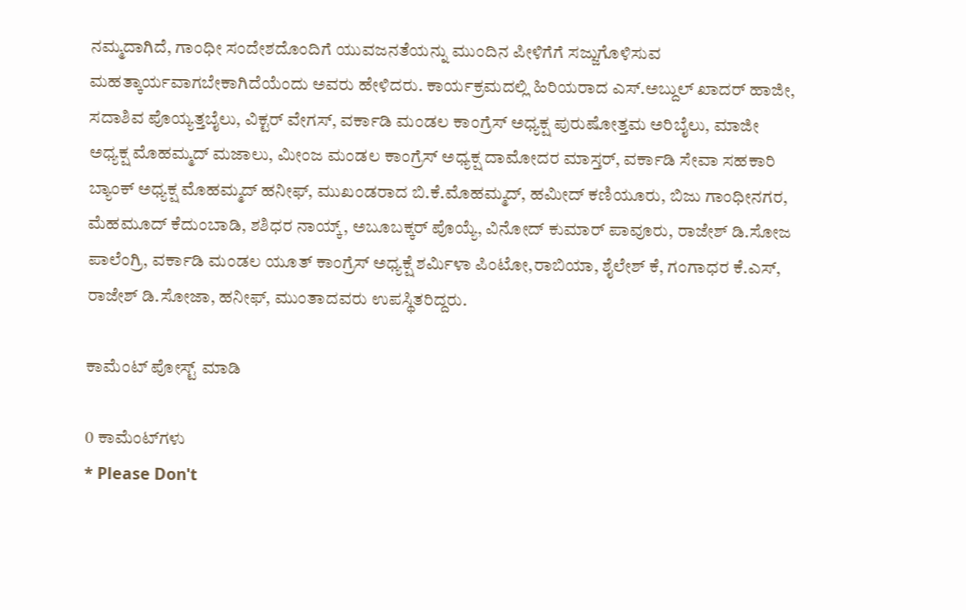ನಮ್ಮದಾಗಿದೆ, ಗಾಂಧೀ ಸಂದೇಶದೊಂದಿಗೆ ಯುವಜನತೆಯನ್ನು ಮುಂದಿನ ಪೀಳಿಗೆಗೆ ಸಜ್ಜುಗೊಳಿಸುವ ಮಹತ್ಕಾರ್ಯವಾಗಬೇಕಾಗಿದೆಯೆಂದು ಅವರು ಹೇಳಿದರು. ಕಾರ್ಯಕ್ರಮದಲ್ಲಿ ಹಿರಿಯರಾದ ಎಸ್.ಅಬ್ದುಲ್ ಖಾದರ್ ಹಾಜೀ, ಸದಾಶಿವ ಪೊಯ್ಯತ್ತಬೈಲು, ವಿಕ್ಟರ್ ವೇಗಸ್, ವರ್ಕಾಡಿ ಮಂಡಲ ಕಾಂಗ್ರೆಸ್ ಅಧ್ಯಕ್ಷ ಪುರುಷೋತ್ತಮ ಅರಿಬೈಲು, ಮಾಜೀ ಅಧ್ಯಕ್ಷ ಮೊಹಮ್ಮದ್ ಮಜಾಲು, ಮೀಂಜ ಮಂಡಲ ಕಾಂಗ್ರೆಸ್ ಅಧ್ಯಕ್ಷ ದಾಮೋದರ ಮಾಸ್ತರ್, ವರ್ಕಾಡಿ ಸೇವಾ ಸಹಕಾರಿ ಬ್ಯಾಂಕ್ ಅಧ್ಯಕ್ಷ ಮೊಹಮ್ಮದ್ ಹನೀಫ್, ಮುಖಂಡರಾದ ಬಿ.ಕೆ.ಮೊಹಮ್ಮದ್, ಹಮೀದ್ ಕಣಿಯೂರು, ಬಿಜು ಗಾಂಧೀನಗರ, ಮೆಹಮೂದ್ ಕೆದುಂಬಾಡಿ, ಶಶಿಧರ ನಾಯ್ಕ್, ಅಬೂಬಕ್ಕರ್ ಪೊಯ್ಯೆ, ವಿನೋದ್ ಕುಮಾರ್ ಪಾವೂರು, ರಾಜೇಶ್ ಡಿ.ಸೋಜ ಪಾಲೆಂಗ್ರಿ, ವರ್ಕಾಡಿ ಮಂಡಲ ಯೂತ್ ಕಾಂಗ್ರೆಸ್ ಅಧ್ಯಕ್ಷೆ ಶರ್ಮಿಳಾ ಪಿಂಟೋ,ರಾಬಿಯಾ, ಶೈಲೇಶ್ ಕೆ, ಗಂಗಾಧರ ಕೆ.ಎಸ್, ರಾಜೇಶ್ ಡಿ.ಸೋಜಾ, ಹನೀಫ್, ಮುಂತಾದವರು ಉಪಸ್ಥಿತರಿದ್ದರು.

ಕಾಮೆಂಟ್‌‌ ಪೋಸ್ಟ್‌ ಮಾಡಿ

0 ಕಾಮೆಂಟ್‌ಗಳು
* Please Don't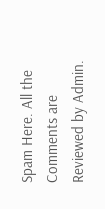Spam Here. All the Comments are Reviewed by Admin.